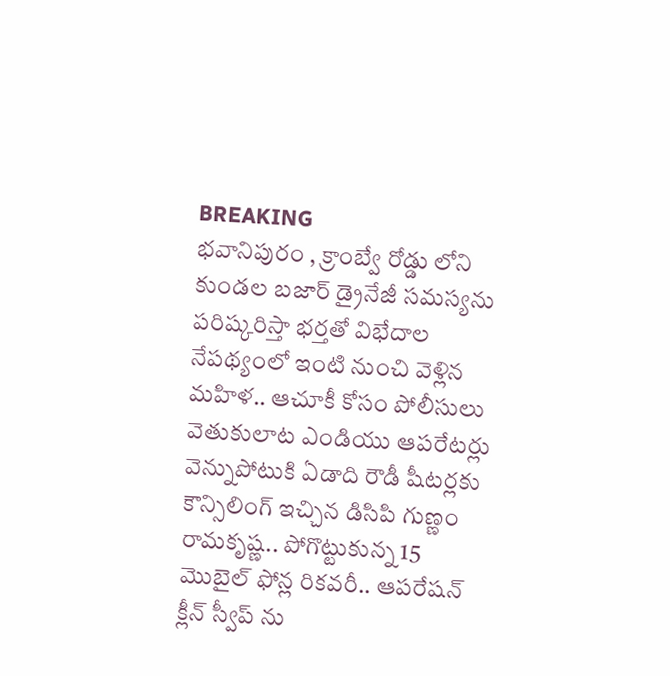BREAKING
భవానిపురం , క్రాంబ్వే రోడ్డు లోని కుండల బజార్ డ్రైనేజీ సమస్యను పరిష్కరిస్తా భర్తతో విభేదాల నేపథ్యంలో ఇంటి నుంచి వెళ్లిన మహిళ.. ఆచూకీ కోసం పోలీసులు వెతుకులాట ఎండియు ఆపరేటర్లు వెన్నుపోటుకి ఏడాది రౌడీ షీటర్లకు కౌన్సిలింగ్ ఇచ్చిన డిసిపి గుణ్ణం రామకృష్ణ.. పోగొట్టుకున్న 15 మొబైల్ ఫోన్ల రికవరీ.. ఆపరేషన్ క్లీన్ స్వీప్ ను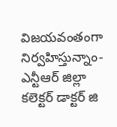విజయవంతంగా నిర్వహిస్తున్నాం- ఎన్టీఆర్ జిల్లా కలెక్టర్ డాక్టర్ జి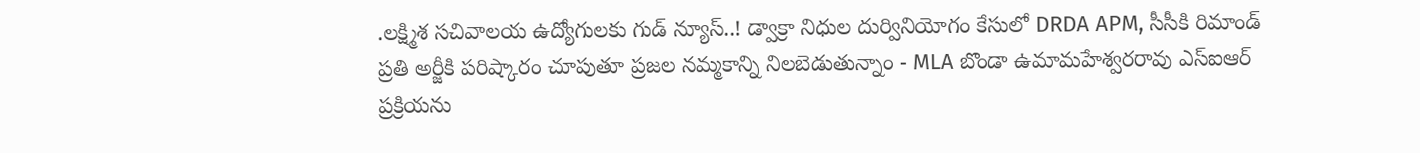.లక్ష్మిశ సచివాలయ ఉద్యోగులకు గుడ్ న్యూస్..! డ్వాక్రా నిధుల దుర్వినియోగం కేసులో DRDA APM, సీసీకి రిమాండ్ ప్రతి అర్జీకి పరిష్కారం చూపుతూ ప్రజల నమ్మకాన్ని నిలబెడుతున్నాం - MLA బొండా ఉమామహేశ్వరరావు ఎస్‌ఐఆర్ ప్రక్రియను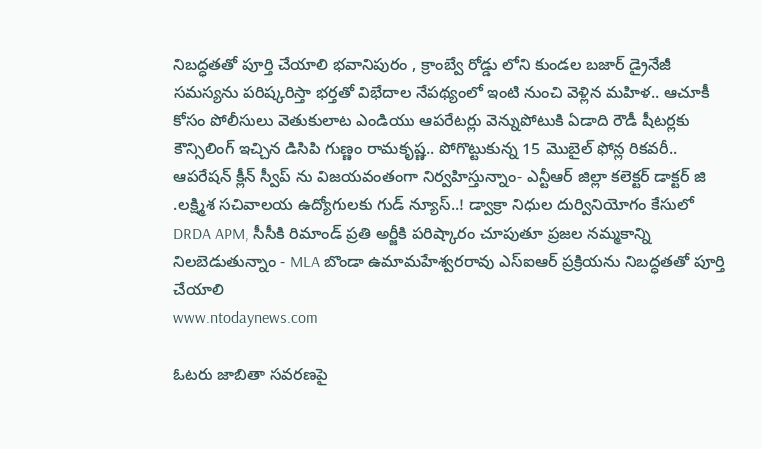నిబద్ధతతో పూర్తి చేయాలి భవానిపురం , క్రాంబ్వే రోడ్డు లోని కుండల బజార్ డ్రైనేజీ సమస్యను పరిష్కరిస్తా భర్తతో విభేదాల నేపథ్యంలో ఇంటి నుంచి వెళ్లిన మహిళ.. ఆచూకీ కోసం పోలీసులు వెతుకులాట ఎండియు ఆపరేటర్లు వెన్నుపోటుకి ఏడాది రౌడీ షీటర్లకు కౌన్సిలింగ్ ఇచ్చిన డిసిపి గుణ్ణం రామకృష్ణ.. పోగొట్టుకున్న 15 మొబైల్ ఫోన్ల రికవరీ.. ఆపరేషన్ క్లీన్ స్వీప్ ను విజయవంతంగా నిర్వహిస్తున్నాం- ఎన్టీఆర్ జిల్లా కలెక్టర్ డాక్టర్ జి .లక్ష్మిశ సచివాలయ ఉద్యోగులకు గుడ్ న్యూస్..! డ్వాక్రా నిధుల దుర్వినియోగం కేసులో DRDA APM, సీసీకి రిమాండ్ ప్రతి అర్జీకి పరిష్కారం చూపుతూ ప్రజల నమ్మకాన్ని నిలబెడుతున్నాం - MLA బొండా ఉమామహేశ్వరరావు ఎస్‌ఐఆర్ ప్రక్రియను నిబద్ధతతో పూర్తి చేయాలి
www.ntodaynews.com

ఓటరు జాబితా సవరణపై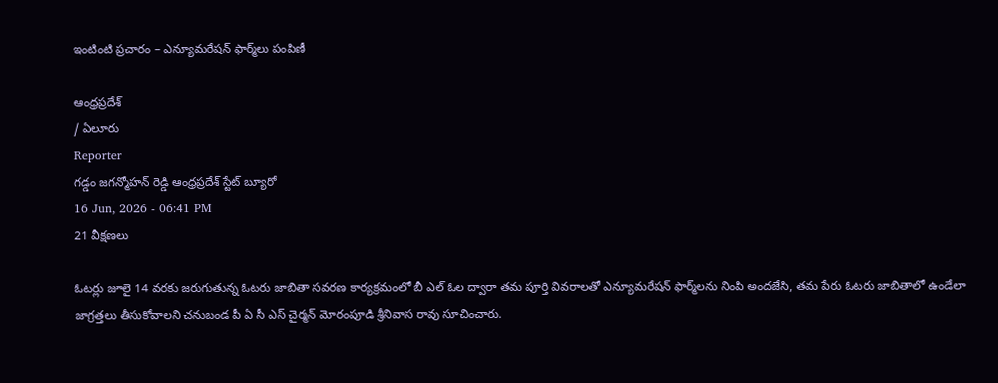ఇంటింటి ప్రచారం – ఎన్యూమరేషన్ ఫార్మ్‌లు పంపిణీ

ఆంధ్రప్రదేశ్
/ ఏలూరు
Reporter
గడ్డం జగన్మోహన్ రెడ్డి ఆంధ్రప్రదేశ్ స్టేట్ బ్యూరో
16 Jun, 2026 - 06:41 PM
21 వీక్షణలు

ఓటర్లు జూలై 14 వరకు జరుగుతున్న ఓటరు జాబితా సవరణ కార్యక్రమంలో బీ ఎల్ ఓల ద్వారా తమ పూర్తి వివరాలతో ఎన్యూమరేషన్ ఫార్మ్‌లను నింపి అందజేసి, తమ పేరు ఓటరు జాబితాలో ఉండేలా జాగ్రత్తలు తీసుకోవాలని చనుబండ పీ ఏ సీ ఎస్ చైర్మన్ మోరంపూడి శ్రీనివాస రావు సూచించారు.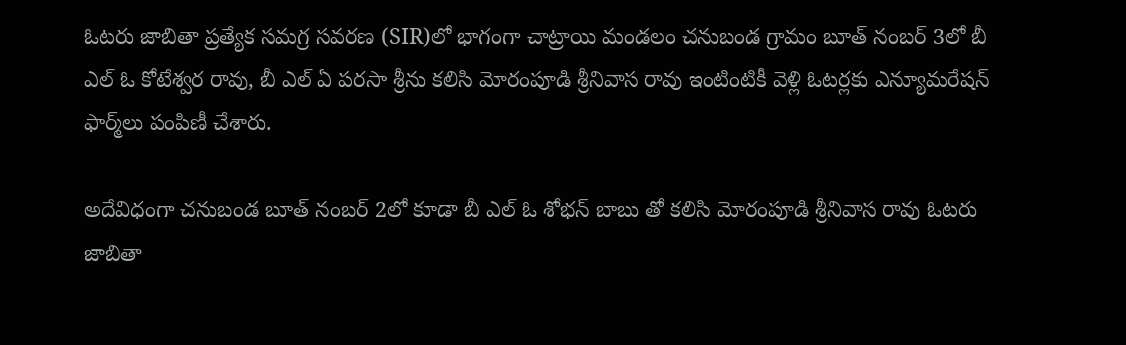ఓటరు జాబితా ప్రత్యేక సమగ్ర సవరణ (SIR)లో భాగంగా చాట్రాయి మండలం చనుబండ గ్రామం బూత్ నంబర్ 3లో బీ ఎల్ ఓ కోటేశ్వర రావు, బీ ఎల్ ఏ పరసా శ్రీను కలిసి మోరంపూడి శ్రీనివాస రావు ఇంటింటికీ వెళ్లి ఓటర్లకు ఎన్యూమరేషన్ ఫార్మ్‌లు పంపిణీ చేశారు.

అదేవిధంగా చనుబండ బూత్ నంబర్ 2లో కూడా బీ ఎల్ ఓ శోభన్ బాబు తో కలిసి మోరంపూడి శ్రీనివాస రావు ఓటరు జాబితా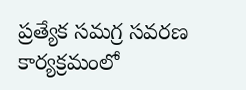ప్రత్యేక సమగ్ర సవరణ కార్యక్రమంలో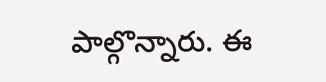పాల్గొన్నారు. ఈ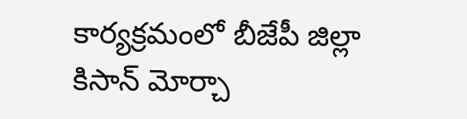కార్యక్రమంలో బీజేపీ జిల్లా కిసాన్ మోర్చా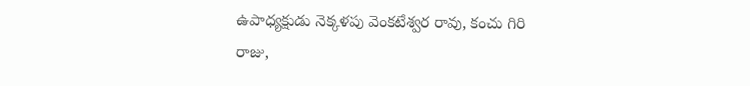ఉపాధ్యక్షుడు నెక్కళపు వెంకటేశ్వర రావు, కంచు గిరి రాజు,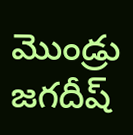మొండ్రు జగదీష్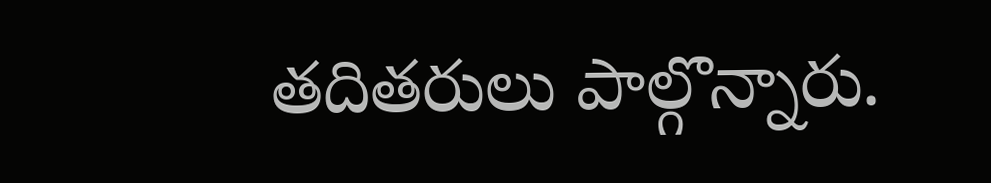తదితరులు పాల్గొన్నారు.